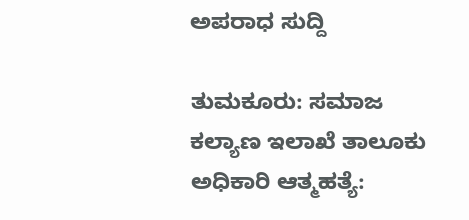ಅಪರಾಧ ಸುದ್ದಿ

ತುಮಕೂರು: ಸಮಾಜ ಕಲ್ಯಾಣ ಇಲಾಖೆ ತಾಲೂಕು ಅಧಿಕಾರಿ ಆತ್ಮಹತ್ಯೆ: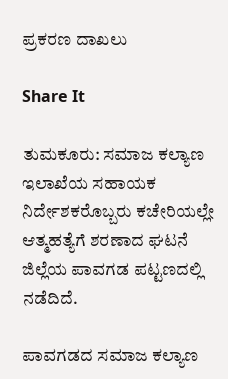ಪ್ರಕರಣ ದಾಖಲು

Share It

ತುಮಕೂರು: ಸಮಾಜ ಕಲ್ಯಾಣ ಇಲಾಖೆಯ ಸಹಾಯಕ ನಿರ್ದೇಶಕರೊಬ್ಬರು ಕಚೇರಿಯಲ್ಲೇ ಆತ್ಮಹತ್ಯೆಗೆ ಶರಣಾದ ಘಟನೆ ಜಿಲ್ಲೆಯ ಪಾವಗಡ ಪಟ್ಟಣದಲ್ಲಿ ನಡೆದಿದೆ.

ಪಾವಗಡದ ಸಮಾಜ ಕಲ್ಯಾಣ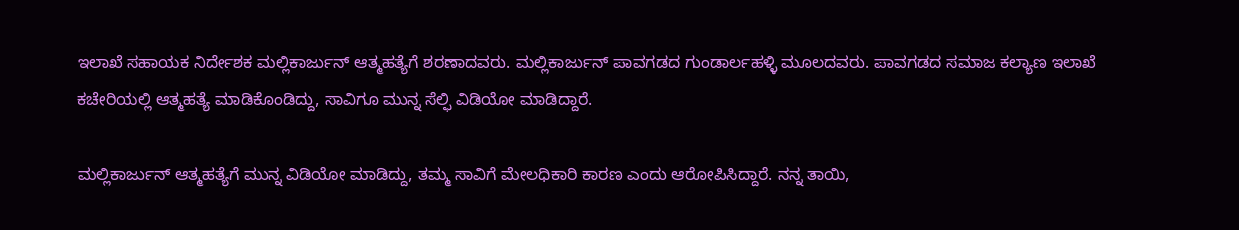ಇಲಾಖೆ ಸಹಾಯಕ ನಿರ್ದೇಶಕ ಮಲ್ಲಿಕಾರ್ಜುನ್ ಆತ್ಮಹತ್ಯೆಗೆ ಶರಣಾದವರು. ಮಲ್ಲಿಕಾರ್ಜುನ್ ಪಾವಗಡದ ಗುಂಡಾರ್ಲಹಳ್ಳಿ ಮೂಲದವರು. ಪಾವಗಡದ ಸಮಾಜ ಕಲ್ಯಾಣ ಇಲಾಖೆ ಕಚೇರಿಯಲ್ಲಿ ಆತ್ಮಹತ್ಯೆ ಮಾಡಿಕೊಂಡಿದ್ದು, ಸಾವಿಗೂ ಮುನ್ನ ಸೆಲ್ಫಿ ವಿಡಿಯೋ ಮಾಡಿದ್ದಾರೆ.

ಮಲ್ಲಿಕಾರ್ಜುನ್ ಆತ್ಮಹತ್ಯೆಗೆ ಮುನ್ನ ವಿಡಿಯೋ ಮಾಡಿದ್ದು, ತಮ್ಮ ಸಾವಿಗೆ ಮೇಲಧಿಕಾರಿ ಕಾರಣ ಎಂದು ಆರೋಪಿಸಿದ್ದಾರೆ. ನನ್ನ ತಾಯಿ,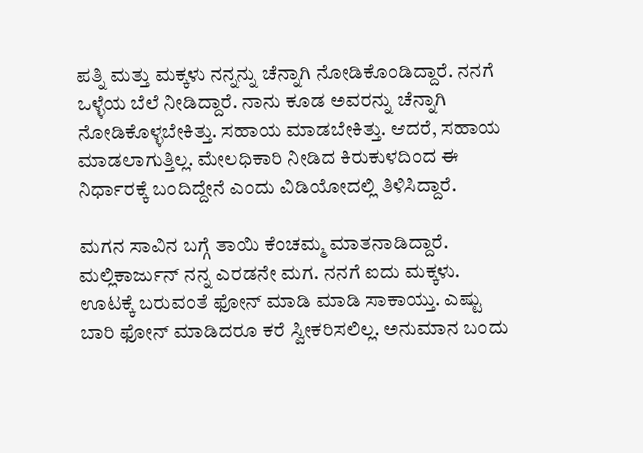ಪತ್ನಿ ಮತ್ತು ಮಕ್ಕಳು ನನ್ನನ್ನು ಚೆನ್ನಾಗಿ ನೋಡಿಕೊಂಡಿದ್ದಾರೆ. ನನಗೆ ಒಳ್ಳೆಯ ಬೆಲೆ ನೀಡಿದ್ದಾರೆ. ನಾನು ಕೂಡ ಅವರನ್ನು ಚೆನ್ನಾಗಿ ನೋಡಿಕೊಳ್ಳಬೇಕಿತ್ತು. ಸಹಾಯ ಮಾಡಬೇಕಿತ್ತು. ಆದರೆ, ಸಹಾಯ ಮಾಡಲಾಗುತ್ತಿಲ್ಲ. ಮೇಲಧಿಕಾರಿ ನೀಡಿದ ಕಿರುಕುಳದಿಂದ ಈ ನಿರ್ಧಾರಕ್ಕೆ ಬಂದಿದ್ದೇನೆ ಎಂದು ವಿಡಿಯೋದಲ್ಲಿ ತಿಳಿಸಿದ್ದಾರೆ.

ಮಗನ ಸಾವಿನ ಬಗ್ಗೆ ತಾಯಿ ಕೆಂಚಮ್ಮ ಮಾತನಾಡಿದ್ದಾರೆ. ಮಲ್ಲಿಕಾರ್ಜುನ್ ನನ್ನ ಎರಡನೇ ಮಗ. ನನಗೆ ಐದು ಮಕ್ಕಳು. ಊಟಕ್ಕೆ ಬರುವಂತೆ ಫೋನ್ ಮಾಡಿ ಮಾಡಿ ಸಾಕಾಯ್ತು. ಎಷ್ಟು ಬಾರಿ ಫೋನ್ ಮಾಡಿದರೂ ಕರೆ ಸ್ವೀಕರಿಸಲಿಲ್ಲ. ಅನುಮಾನ ಬಂದು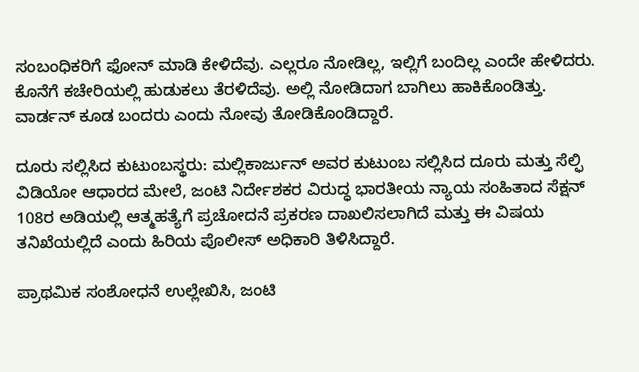ಸಂಬಂಧಿಕರಿಗೆ ಫೋನ್ ಮಾಡಿ ಕೇಳಿದೆವು. ಎಲ್ಲರೂ ನೋಡಿಲ್ಲ, ಇಲ್ಲಿಗೆ ಬಂದಿಲ್ಲ ಎಂದೇ ಹೇಳಿದರು. ಕೊನೆಗೆ ಕಚೇರಿಯಲ್ಲಿ ಹುಡುಕಲು ತೆರಳಿದೆವು. ಅಲ್ಲಿ ನೋಡಿದಾಗ ಬಾಗಿಲು ಹಾಕಿಕೊಂಡಿತ್ತು. ವಾರ್ಡನ್ ಕೂಡ ಬಂದರು ಎಂದು ನೋವು ತೋಡಿಕೊಂಡಿದ್ದಾರೆ.

ದೂರು ಸಲ್ಲಿಸಿದ ಕುಟುಂಬಸ್ಥರು: ಮಲ್ಲಿಕಾರ್ಜುನ್ ಅವರ ಕುಟುಂಬ ಸಲ್ಲಿಸಿದ ದೂರು ಮತ್ತು ಸೆಲ್ಫಿ ವಿಡಿಯೋ ಆಧಾರದ ಮೇಲೆ, ಜಂಟಿ ನಿರ್ದೇಶಕರ ವಿರುದ್ಧ ಭಾರತೀಯ ನ್ಯಾಯ ಸಂಹಿತಾದ ಸೆಕ್ಷನ್ 108ರ ಅಡಿಯಲ್ಲಿ ಆತ್ಮಹತ್ಯೆಗೆ ಪ್ರಚೋದನೆ ಪ್ರಕರಣ ದಾಖಲಿಸಲಾಗಿದೆ ಮತ್ತು ಈ ವಿಷಯ ತನಿಖೆಯಲ್ಲಿದೆ ಎಂದು ಹಿರಿಯ ಪೊಲೀಸ್ ಅಧಿಕಾರಿ ತಿಳಿಸಿದ್ದಾರೆ.

ಪ್ರಾಥಮಿಕ ಸಂಶೋಧನೆ ಉಲ್ಲೇಖಿಸಿ, ಜಂಟಿ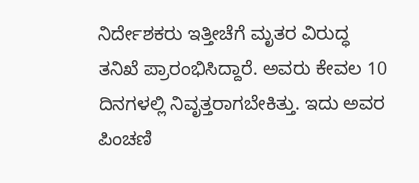ನಿರ್ದೇಶಕರು ಇತ್ತೀಚೆಗೆ ಮೃತರ ವಿರುದ್ಧ ತನಿಖೆ ಪ್ರಾರಂಭಿಸಿದ್ದಾರೆ. ಅವರು ಕೇವಲ 10 ದಿನಗಳಲ್ಲಿ ನಿವೃತ್ತರಾಗಬೇಕಿತ್ತು. ಇದು ಅವರ ಪಿಂಚಣಿ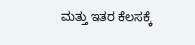ಮತ್ತು ಇತರ ಕೆಲಸಕ್ಕೆ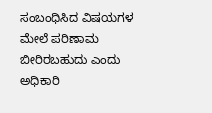ಸಂಬಂಧಿಸಿದ ವಿಷಯಗಳ ಮೇಲೆ ಪರಿಣಾಮ ಬೀರಿರಬಹುದು ಎಂದು ಅಧಿಕಾರಿ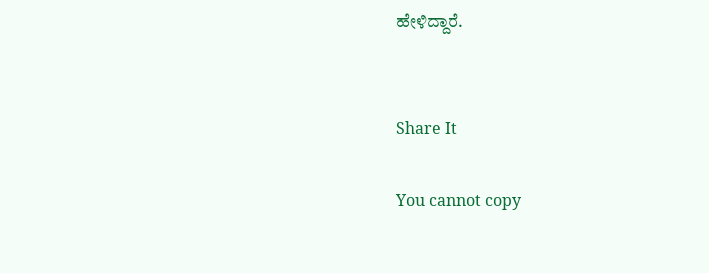ಹೇಳಿದ್ದಾರೆ.


Share It

You cannot copy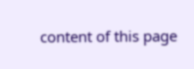content of this page